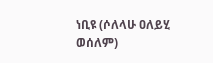ነቢዩ (ሶለላሁ ዐለይሂ ወሰለም)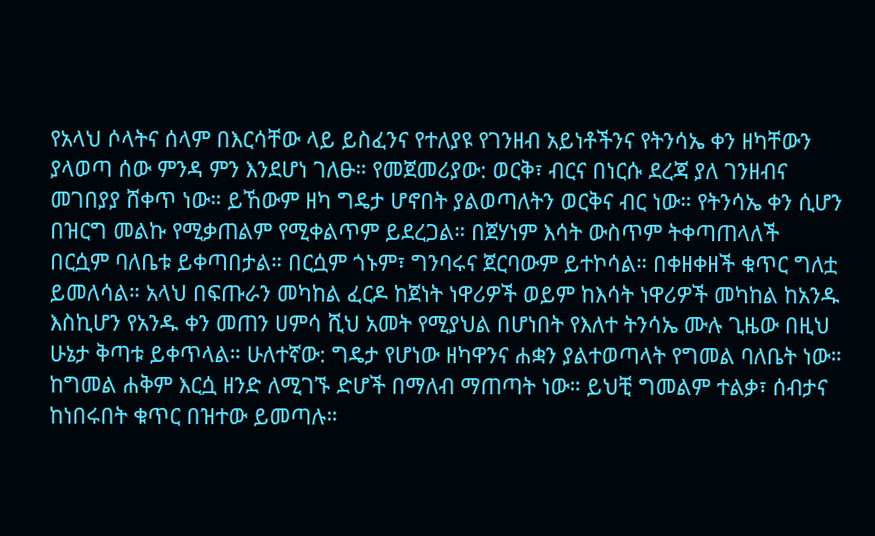የአላህ ሶላትና ሰላም በእርሳቸው ላይ ይስፈንና የተለያዩ የገንዘብ አይነቶችንና የትንሳኤ ቀን ዘካቸውን ያላወጣ ሰው ምንዳ ምን እንደሆነ ገለፁ። የመጀመሪያው: ወርቅ፣ ብርና በነርሱ ደረጃ ያለ ገንዘብና መገበያያ ሸቀጥ ነው። ይኸውም ዘካ ግዴታ ሆኖበት ያልወጣለትን ወርቅና ብር ነው። የትንሳኤ ቀን ሲሆን በዝርግ መልኩ የሚቃጠልም የሚቀልጥም ይደረጋል። በጀሃነም እሳት ውስጥም ትቀጣጠላለች በርሷም ባለቤቱ ይቀጣበታል። በርሷም ጎኑም፣ ግንባሩና ጀርባውም ይተኮሳል። በቀዘቀዘች ቁጥር ግለቷ ይመለሳል። አላህ በፍጡራን መካከል ፈርዶ ከጀነት ነዋሪዎች ወይም ከእሳት ነዋሪዎች መካከል ከአንዱ እስኪሆን የአንዱ ቀን መጠን ሀምሳ ሺህ አመት የሚያህል በሆነበት የእለተ ትንሳኤ ሙሉ ጊዜው በዚህ ሁኔታ ቅጣቱ ይቀጥላል። ሁለተኛው: ግዴታ የሆነው ዘካዋንና ሐቋን ያልተወጣላት የግመል ባለቤት ነው። ከግመል ሐቅም እርሷ ዘንድ ለሚገኙ ድሆች በማለብ ማጠጣት ነው። ይህቺ ግመልም ተልቃ፣ ሰብታና ከነበሩበት ቁጥር በዝተው ይመጣሉ።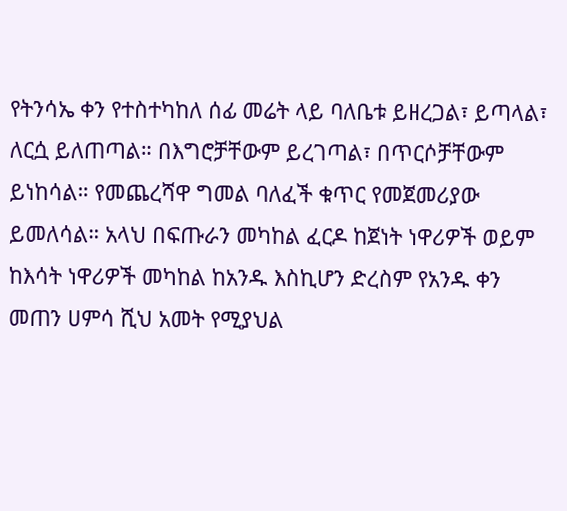የትንሳኤ ቀን የተስተካከለ ሰፊ መሬት ላይ ባለቤቱ ይዘረጋል፣ ይጣላል፣ ለርሷ ይለጠጣል። በእግሮቻቸውም ይረገጣል፣ በጥርሶቻቸውም ይነከሳል። የመጨረሻዋ ግመል ባለፈች ቁጥር የመጀመሪያው ይመለሳል። አላህ በፍጡራን መካከል ፈርዶ ከጀነት ነዋሪዎች ወይም ከእሳት ነዋሪዎች መካከል ከአንዱ እስኪሆን ድረስም የአንዱ ቀን መጠን ሀምሳ ሺህ አመት የሚያህል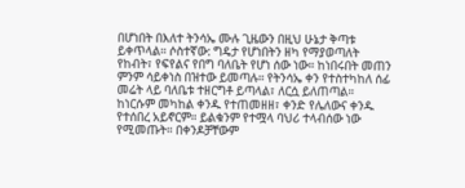በሆነበት በእለተ ትንሳኤ ሙሉ ጊዜውን በዚህ ሁኔታ ቅጣቱ ይቀጥላል። ሶስተኛው: ግዴታ የሆነበትን ዘካ የማያወጣለት የከብት፣ የፍየልና የበግ ባለቤት የሆነ ሰው ነው። ከነበሩበት መጠን ምንም ሳይቀነስ በዝተው ይመጣሉ። የትንሳኤ ቀን የተስተካከለ ሰፊ መሬት ላይ ባለቤቱ ተዘርግቶ ይጣላል፣ ለርሷ ይለጠጣል። ከነርሱም መካከል ቀንዱ የተጠመዘዘ፣ ቀንድ የሌለውና ቀንዱ የተሰበረ አይኖርም። ይልቁንም የተሟላ ባህሪ ተላብሰው ነው የሚመጡት። በቀንዶቻቸውም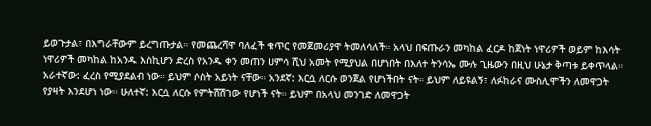ይወጉታል፣ በእግራቸውም ይረግጡታል። የመጨረሻዋ ባለፈች ቁጥር የመጀመሪያዋ ትመለሳለች። አላህ በፍጡራን መካከል ፈርዶ ከጀነት ነዋሪዎች ወይም ከእሳት ነዋሪዎች መካከል ከአንዱ እስኪሆን ድረስ የአንዱ ቀን መጠን ሀምሳ ሺህ አመት የሚያህል በሆነበት በእለተ ትንሳኤ ሙሉ ጊዜውን በዚህ ሁኔታ ቅጣቱ ይቀጥላል። አራተኛው: ፈረስ የሚያደልብ ነው። ይህም ሶስት አይነት ናቸው። አንደኛ: እርሷ ለርሱ ወንጀል የሆነችበት ናት። ይህም ለይዩልኝ፣ ለፉከራና ሙስሊሞችን ለመዋጋት የያዛት እንደሆነ ነው። ሁለተኛ: እርሷ ለርሱ የምትሸሽገው የሆነች ናት። ይህም በአላህ መንገድ ለመዋጋት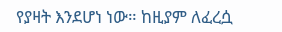የያዛት እንደሆነ ነው። ከዚያም ለፈረሷ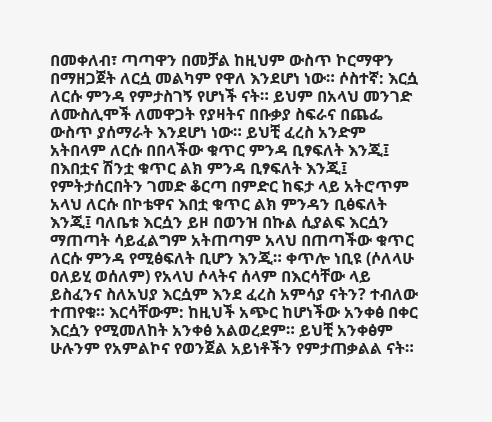በመቀለብ፣ ጣጣዋን በመቻል ከዚህም ውስጥ ኮርማዋን በማዘጋጀት ለርሷ መልካም የዋለ እንደሆነ ነው። ሶስተኛ: እርሷ ለርሱ ምንዳ የምታስገኝ የሆነች ናት። ይህም በአላህ መንገድ ለሙስሊሞች ለመዋጋት የያዛትና በቡቃያ ስፍራና በጨፌ ውስጥ ያሰማራት እንደሆነ ነው። ይህቺ ፈረስ አንድም አትበላም ለርሱ በበላችው ቁጥር ምንዳ ቢፃፍለት እንጂ፤ በእበቷና ሽንቷ ቁጥር ልክ ምንዳ ቢፃፍለት እንጂ፤ የምትታሰርበትን ገመድ ቆርጣ በምድር ከፍታ ላይ አትሮጥም አላህ ለርሱ በኮቴዋና እበቷ ቁጥር ልክ ምንዳን ቢፅፍለት እንጂ፤ ባለቤቱ እርሷን ይዞ በወንዝ በኩል ሲያልፍ እርሷን ማጠጣት ሳይፈልግም አትጠጣም አላህ በጠጣችው ቁጥር ለርሱ ምንዳ የሚፅፍለት ቢሆን እንጂ። ቀጥሎ ነቢዩ (ሶለላሁ ዐለይሂ ወሰለም) የአላህ ሶላትና ሰላም በእርሳቸው ላይ ይስፈንና ስለአህያ እርሷም እንደ ፈረስ አምሳያ ናትን? ተብለው ተጠየቁ። እርሳቸውም: ከዚህች አጭር ከሆነችው አንቀፅ በቀር እርሷን የሚመለከት አንቀፅ አልወረደም። ይህቺ አንቀፅም ሁሉንም የአምልኮና የወንጀል አይነቶችን የምታጠቃልል ናት።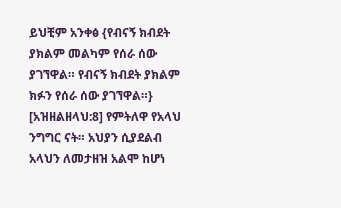ይህቺም አንቀፅ {የብናኝ ክብደት ያክልም መልካም የሰራ ሰው ያገኘዋል። የብናኝ ክብደት ያክልም ክፉን የሰራ ሰው ያገኘዋል።} [አዝዘልዘላህ:8] የምትለዋ የአላህ ንግግር ናት። አህያን ሲያደልብ አላህን ለመታዘዝ አልሞ ከሆነ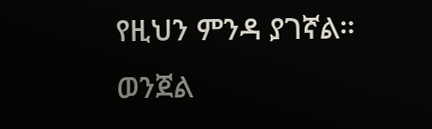የዚህን ምንዳ ያገኛል። ወንጀል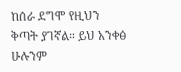ከሰራ ደግሞ የዚህን ቅጣት ያገኛል። ይህ አንቀፅ ሁሉንም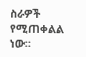ስራዎች የሚጠቀልል ነው።